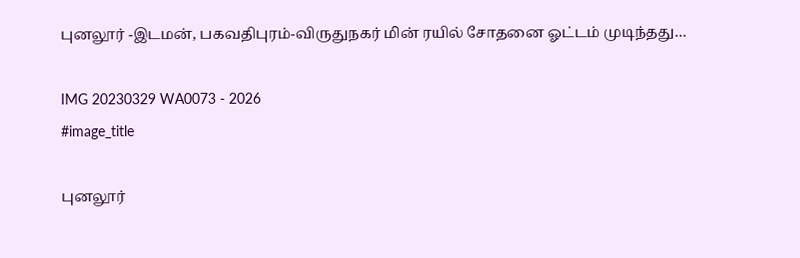புனலூர் -இடமன், பகவதிபுரம்-விருதுநகர் மின் ரயில் சோதனை ஓட்டம் முடிந்தது…

IMG 20230329 WA0073 - 2026
#image_title

புனலூர்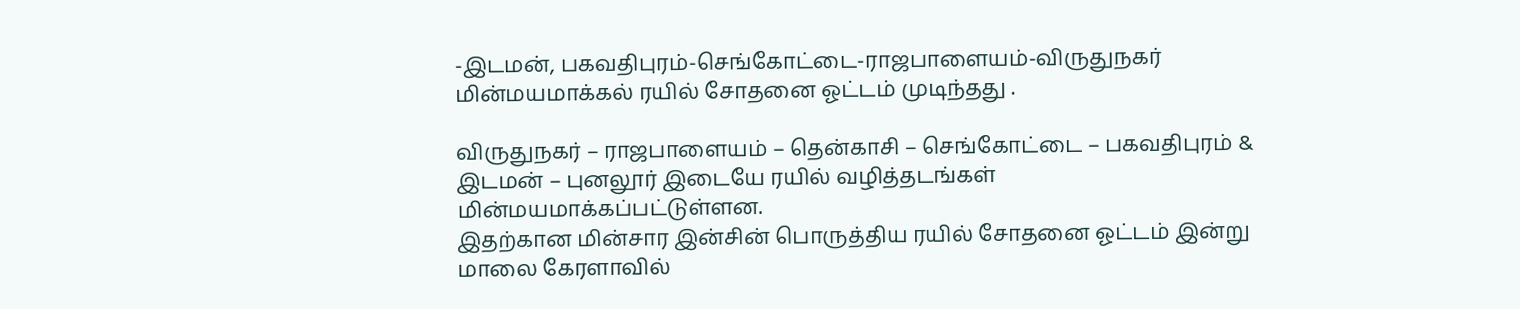-இடமன், பகவதிபுரம்-செங்கோட்டை-ராஜபாளையம்-விருதுநகர் மின்மயமாக்கல் ரயில் சோதனை ஓட்டம் முடிந்தது .

விருதுநகர் – ராஜபாளையம் – தென்காசி – செங்கோட்டை – பகவதிபுரம் & இடமன் – புனலூர் இடையே ரயில் வழித்தடங்கள் மின்மயமாக்கப்பட்டுள்ளன.
இதற்கான மின்சார இன்சின் பொருத்திய ரயில் சோதனை ஓட்டம் இன்று மாலை கேரளாவில்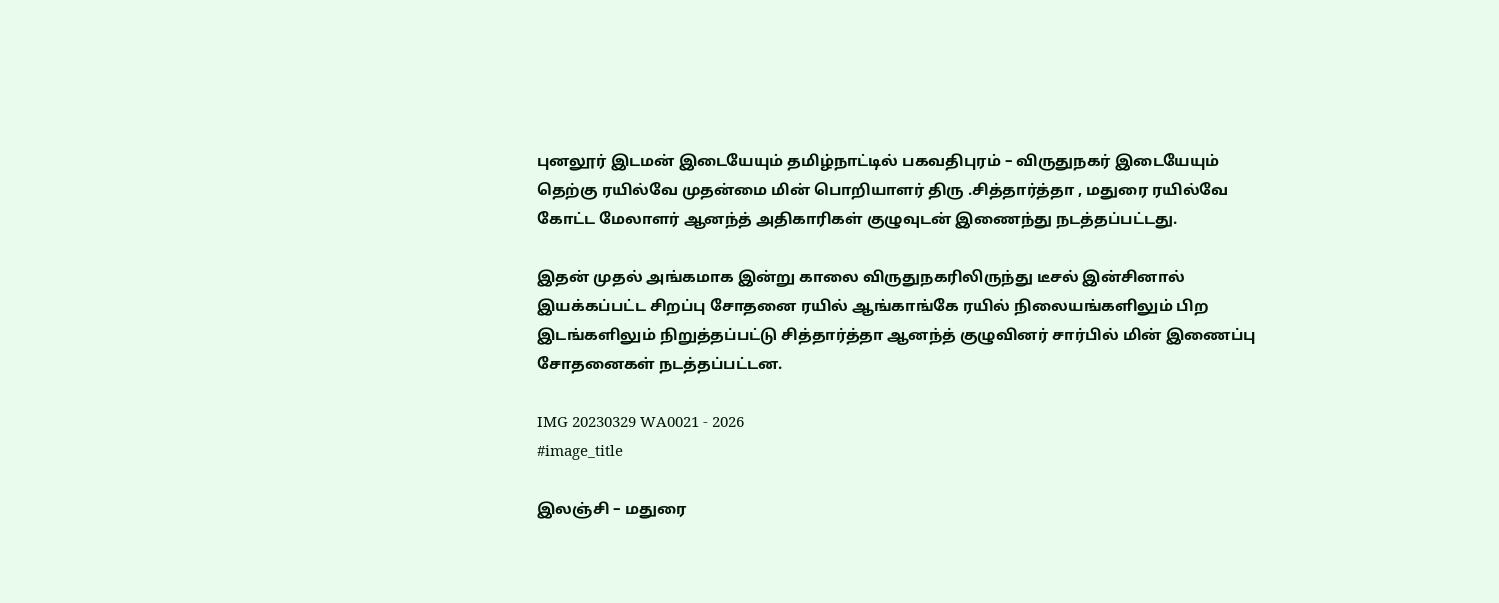புனலூர் இடமன் இடையேயும் தமிழ்நாட்டில் பகவதிபுரம் – விருதுநகர் இடையேயும் தெற்கு ரயில்வே முதன்மை மின் பொறியாளர் திரு .சித்தார்த்தா , மதுரை ரயில்வே கோட்ட மேலாளர் ஆனந்த் அதிகாரிகள் குழுவுடன் இணைந்து நடத்தப்பட்டது.

இதன் முதல் அங்கமாக இன்று காலை விருதுநகரிலிருந்து டீசல் இன்சினால் இயக்கப்பட்ட சிறப்பு சோதனை ரயில் ஆங்காங்கே ரயில் நிலையங்களிலும் பிற இடங்களிலும் நிறுத்தப்பட்டு சித்தார்த்தா ஆனந்த் குழுவினர் சார்பில் மின் இணைப்பு சோதனைகள் நடத்தப்பட்டன.

IMG 20230329 WA0021 - 2026
#image_title

இலஞ்சி – மதுரை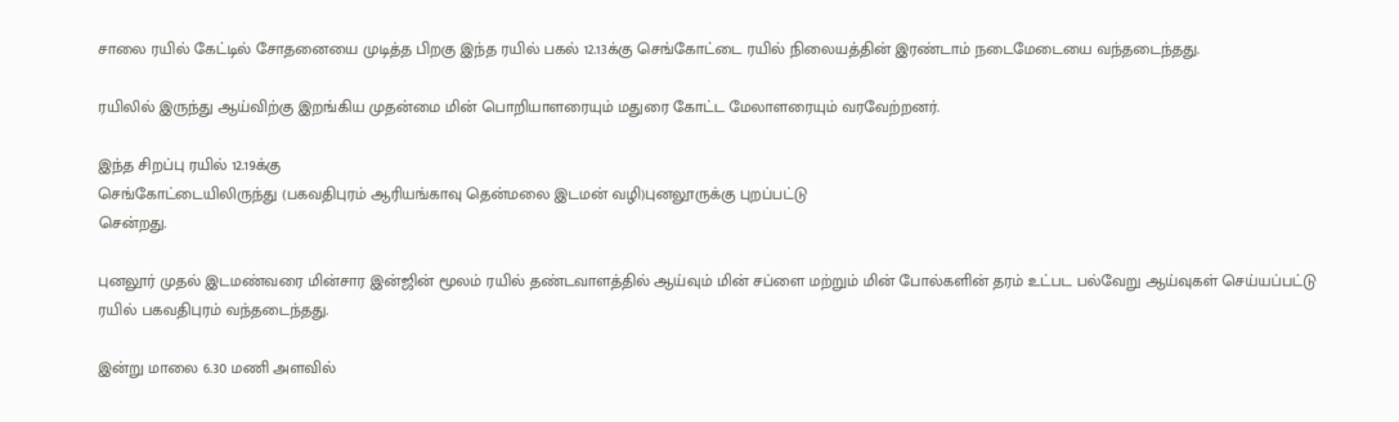சாலை ரயில் கேட்டில் சோதனையை முடித்த பிறகு இந்த ரயில் பகல் 12.13க்கு செங்கோட்டை ரயில் நிலையத்தின் இரண்டாம் நடைமேடையை வந்தடைந்தது.

ரயிலில் இருந்து ஆய்விற்கு இறங்கிய முதன்மை மின் பொறியாளரையும் மதுரை கோட்ட மேலாளரையும் வரவேற்றனர்.

இந்த சிறப்பு ரயில் 12.19க்கு
செங்கோட்டையிலிருந்து (பகவதிபுரம் ஆரியங்காவு தென்மலை இடமன் வழி)புனலூருக்கு புறப்பட்டு
சென்றது.

புனலூர் முதல் இடமண்‌வரை மின்சார இன்ஜின் மூலம் ரயில் தண்டவாளத்தில் ஆய்வும்‌ மின் சப்ளை மற்றும் மின் போல்களின் தரம் உட்பட பல்வேறு ஆய்வுகள் செய்யப்பட்டு ரயில் பகவதிபுரம் வந்தடைந்தது.

இன்று மாலை 6.30 மணி அளவில்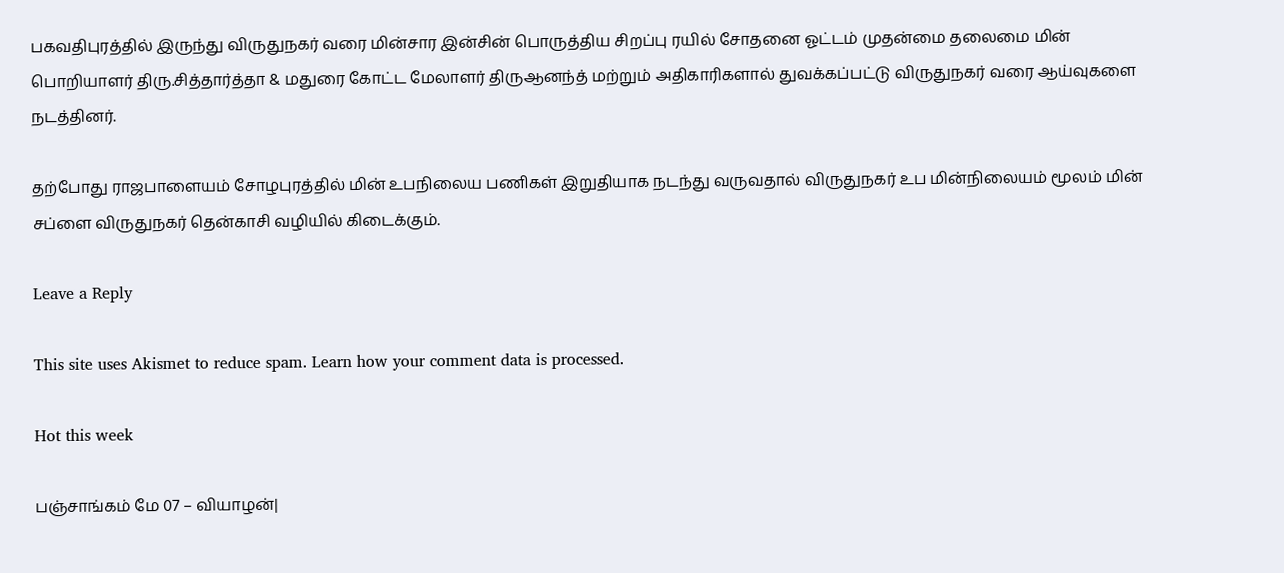பகவதிபுரத்தில் இருந்து விருதுநகர் வரை மின்சார இன்சின் பொருத்திய சிறப்பு ரயில் சோதனை ஓட்டம் முதன்மை தலைமை மின் பொறியாளர் திரு.சித்தார்த்தா & மதுரை கோட்ட மேலாளர் திருஆனந்த் மற்றும் அதிகாரிகளால் துவக்கப்பட்டு விருதுநகர் வரை ஆய்வுகளை நடத்தினர்.

தற்போது ராஜபாளையம் சோழபுரத்தில் மின் உபநிலைய பணிகள் இறுதியாக நடந்து வருவதால் விருதுநகர் உப மின்நிலையம் மூலம் மின் சப்ளை விருதுநகர் தென்காசி வழியில் கிடைக்கும்.

Leave a Reply

This site uses Akismet to reduce spam. Learn how your comment data is processed.

Hot this week

பஞ்சாங்கம் மே 07 – வியாழன்|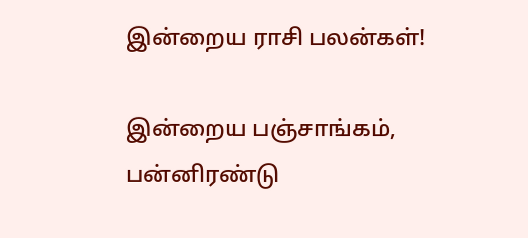இன்றைய ராசி பலன்கள்!

இன்றைய பஞ்சாங்கம், பன்னிரண்டு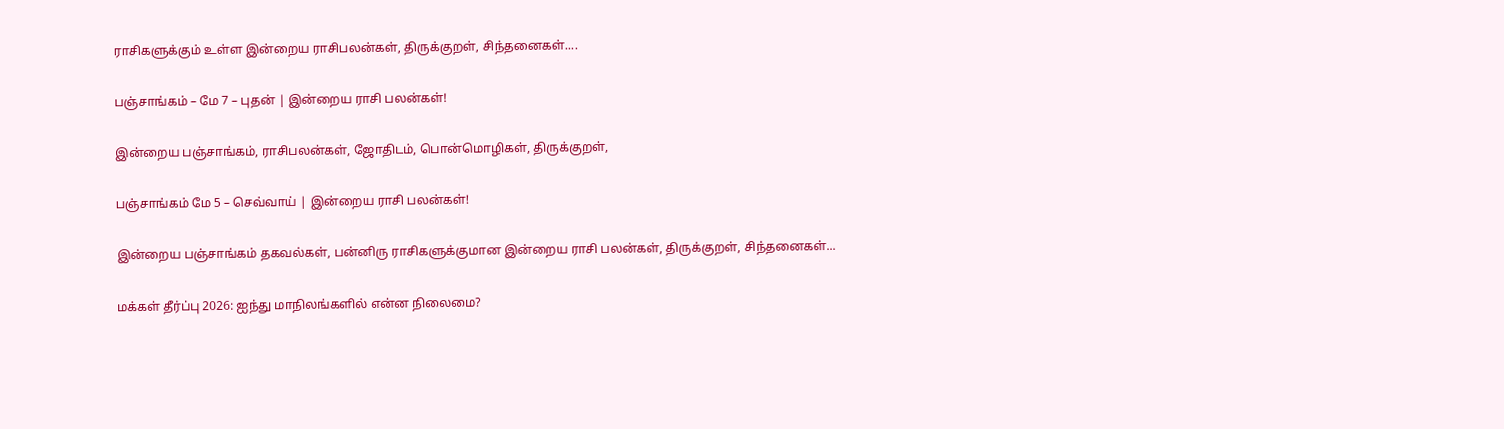ராசிகளுக்கும் உள்ள இன்றைய ராசிபலன்கள், திருக்குறள், சிந்தனைகள்....

பஞ்சாங்கம் – மே 7 – புதன் | இன்றைய ராசி பலன்கள்!

இன்றைய பஞ்சாங்கம், ராசிபலன்கள், ஜோதிடம், பொன்மொழிகள், திருக்குறள்,

பஞ்சாங்கம் மே 5 – செவ்வாய் | இன்றைய ராசி பலன்கள்!

இன்றைய பஞ்சாங்கம் தகவல்கள், பன்னிரு ராசிகளுக்குமான இன்றைய ராசி பலன்கள், திருக்குறள், சிந்தனைகள்...

மக்கள் தீர்ப்பு 2026: ஐந்து மாநிலங்களில் என்ன நிலைமை?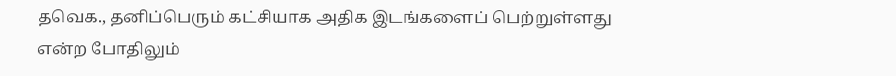தவெக., தனிப்பெரும் கட்சியாக அதிக இடங்களைப் பெற்றுள்ளது என்ற போதிலும்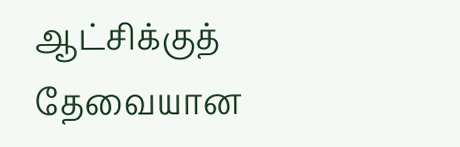ஆட்சிக்குத் தேவையான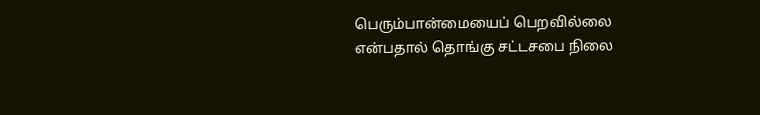பெரும்பான்மையைப் பெறவில்லை என்பதால் தொங்கு சட்டசபை நிலை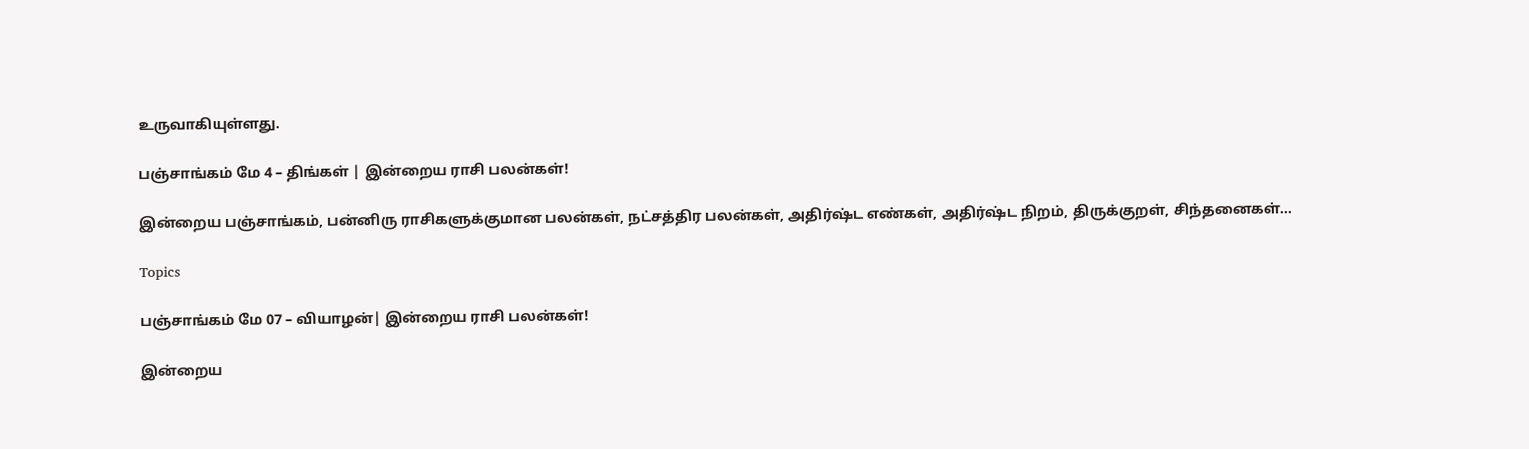உருவாகியுள்ளது.

பஞ்சாங்கம் மே 4 – திங்கள் | இன்றைய ராசி பலன்கள்!

இன்றைய பஞ்சாங்கம், பன்னிரு ராசிகளுக்குமான பலன்கள், நட்சத்திர பலன்கள், அதிர்ஷ்ட எண்கள், அதிர்ஷ்ட நிறம், திருக்குறள், சிந்தனைகள்...

Topics

பஞ்சாங்கம் மே 07 – வியாழன்| இன்றைய ராசி பலன்கள்!

இன்றைய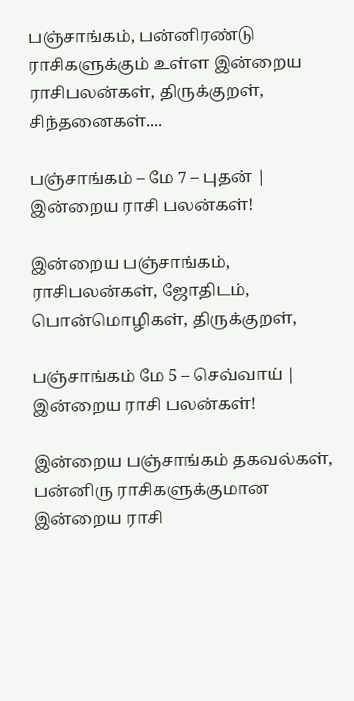பஞ்சாங்கம், பன்னிரண்டு ராசிகளுக்கும் உள்ள இன்றைய ராசிபலன்கள், திருக்குறள், சிந்தனைகள்....

பஞ்சாங்கம் – மே 7 – புதன் | இன்றைய ராசி பலன்கள்!

இன்றைய பஞ்சாங்கம், ராசிபலன்கள், ஜோதிடம், பொன்மொழிகள், திருக்குறள்,

பஞ்சாங்கம் மே 5 – செவ்வாய் | இன்றைய ராசி பலன்கள்!

இன்றைய பஞ்சாங்கம் தகவல்கள், பன்னிரு ராசிகளுக்குமான இன்றைய ராசி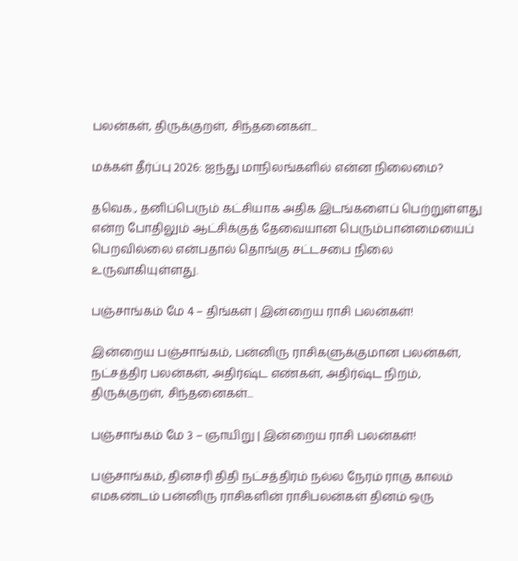பலன்கள், திருக்குறள், சிந்தனைகள்...

மக்கள் தீர்ப்பு 2026: ஐந்து மாநிலங்களில் என்ன நிலைமை?

தவெக., தனிப்பெரும் கட்சியாக அதிக இடங்களைப் பெற்றுள்ளது என்ற போதிலும் ஆட்சிக்குத் தேவையான பெரும்பான்மையைப் பெறவில்லை என்பதால் தொங்கு சட்டசபை நிலை உருவாகியுள்ளது.

பஞ்சாங்கம் மே 4 – திங்கள் | இன்றைய ராசி பலன்கள்!

இன்றைய பஞ்சாங்கம், பன்னிரு ராசிகளுக்குமான பலன்கள், நட்சத்திர பலன்கள், அதிர்ஷ்ட எண்கள், அதிர்ஷ்ட நிறம், திருக்குறள், சிந்தனைகள்...

பஞ்சாங்கம் மே 3 – ஞாயிறு | இன்றைய ராசி பலன்கள்!

பஞ்சாங்கம், தினசரி திதி நட்சத்திரம் நல்ல நேரம் ராகு காலம் எமகண்டம் பன்னிரு ராசிகளின் ராசிபலன்கள் தினம் ஒரு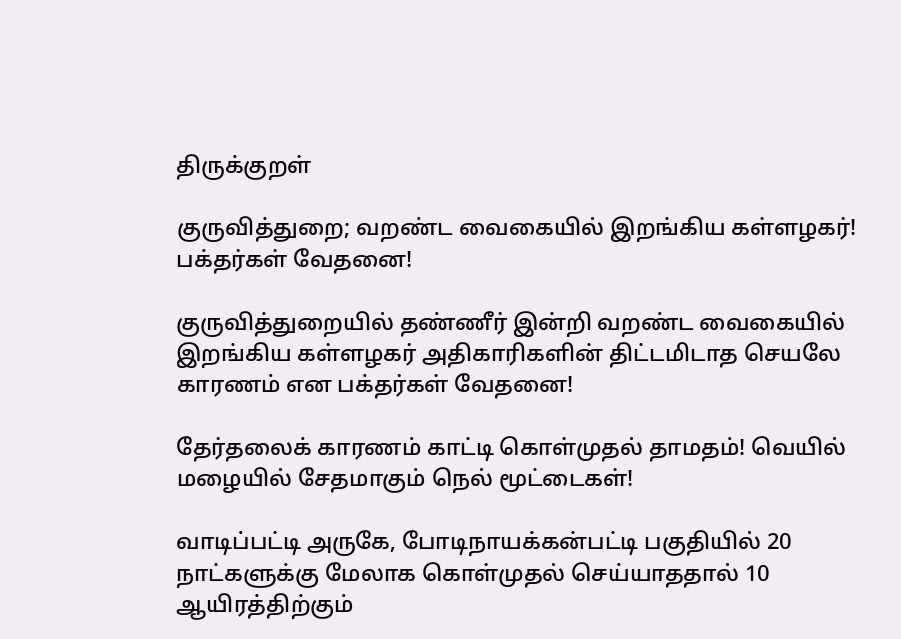திருக்குறள்

குருவித்துறை; வறண்ட வைகையில் இறங்கிய கள்ளழகர்! பக்தர்கள் வேதனை!

குருவித்துறையில் தண்ணீர் இன்றி வறண்ட வைகையில் இறங்கிய கள்ளழகர் அதிகாரிகளின் திட்டமிடாத செயலே காரணம் என பக்தர்கள் வேதனை!

தேர்தலைக் காரணம் காட்டி கொள்முதல் தாமதம்! வெயில் மழையில் சேதமாகும் நெல் மூட்டைகள்!

வாடிப்பட்டி அருகே, போடிநாயக்கன்பட்டி பகுதியில் 20 நாட்களுக்கு மேலாக கொள்முதல் செய்யாததால் 10 ஆயிரத்திற்கும்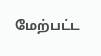மேற்பட்ட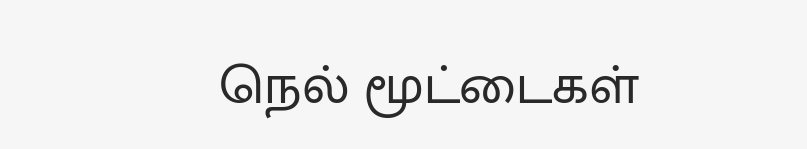நெல் மூட்டைகள்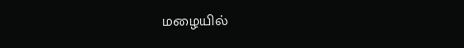மழையில்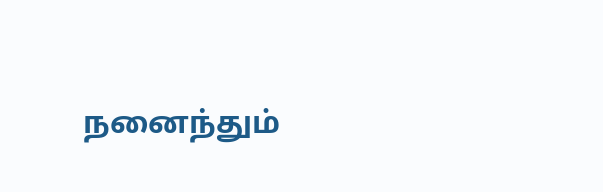நனைந்தும்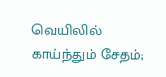வெயிலில் காய்ந்தும் சேதம்;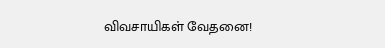விவசாயிகள் வேதனை!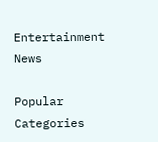Entertainment News

Popular Categories